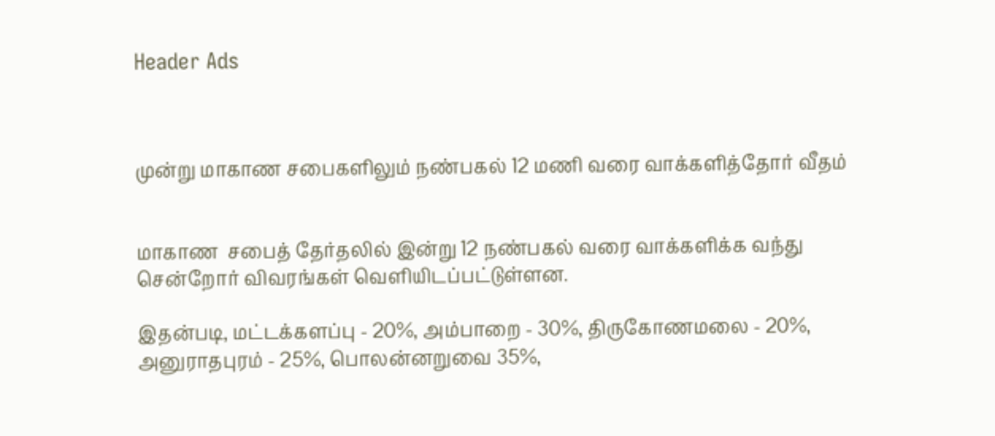Header Ads



முன்று மாகாண சபைகளிலும் நண்பகல் 12 மணி வரை வாக்களித்தோர் வீதம்


மாகாண  சபைத் தேர்தலில் இன்று 12 நண்பகல் வரை வாக்களிக்க வந்து சென்றோர் விவரங்கள் வெளியிடப்பட்டுள்ளன.

இதன்படி, மட்டக்களப்பு - 20%, அம்பாறை - 30%, திருகோணமலை - 20%, அனுராதபுரம் - 25%, பொலன்னறுவை 35%,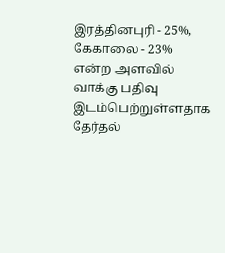இரத்தினபுரி - 25%, கேகாலை - 23% என்ற அளவில் வாக்கு பதிவு இடம்பெற்றுள்ளதாக தேர்தல்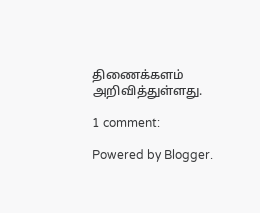திணைக்களம் அறிவித்துள்ளது.

1 comment:

Powered by Blogger.